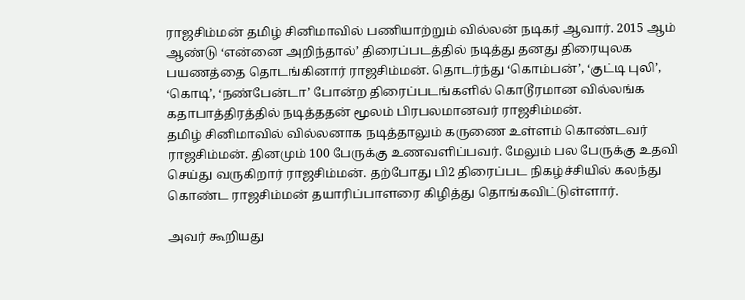ராஜசிம்மன் தமிழ் சினிமாவில் பணியாற்றும் வில்லன் நடிகர் ஆவார். 2015 ஆம் ஆண்டு ‘என்னை அறிந்தால்’ திரைப்படத்தில் நடித்து தனது திரையுலக பயணத்தை தொடங்கினார் ராஜசிம்மன். தொடர்ந்து ‘கொம்பன்’, ‘குட்டி புலி’, ‘கொடி’, ‘நண்பேன்டா’ போன்ற திரைப்படங்களில் கொடூரமான வில்லங்க கதாபாத்திரத்தில் நடித்ததன் மூலம் பிரபலமானவர் ராஜசிம்மன்.
தமிழ் சினிமாவில் வில்லனாக நடித்தாலும் கருணை உள்ளம் கொண்டவர் ராஜசிம்மன். தினமும் 100 பேருக்கு உணவளிப்பவர். மேலும் பல பேருக்கு உதவி செய்து வருகிறார் ராஜசிம்மன். தற்போது பி2 திரைப்பட நிகழ்ச்சியில் கலந்து கொண்ட ராஜசிம்மன் தயாரிப்பாளரை கிழித்து தொங்கவிட்டுள்ளார்.

அவர் கூறியது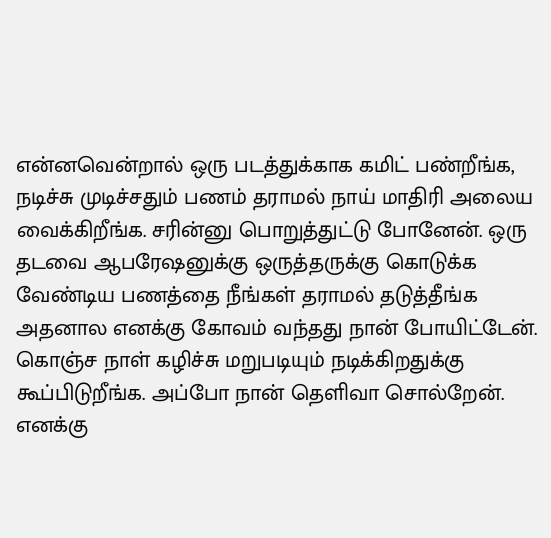என்னவென்றால் ஒரு படத்துக்காக கமிட் பண்றீங்க, நடிச்சு முடிச்சதும் பணம் தராமல் நாய் மாதிரி அலைய வைக்கிறீங்க. சரின்னு பொறுத்துட்டு போனேன். ஒரு தடவை ஆபரேஷனுக்கு ஒருத்தருக்கு கொடுக்க வேண்டிய பணத்தை நீங்கள் தராமல் தடுத்தீங்க அதனால எனக்கு கோவம் வந்தது நான் போயிட்டேன்.
கொஞ்ச நாள் கழிச்சு மறுபடியும் நடிக்கிறதுக்கு கூப்பிடுறீங்க. அப்போ நான் தெளிவா சொல்றேன். எனக்கு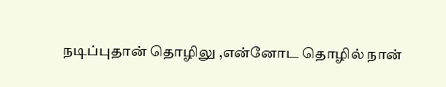நடிப்புதான் தொழிலு ,என்னோட தொழில் நான்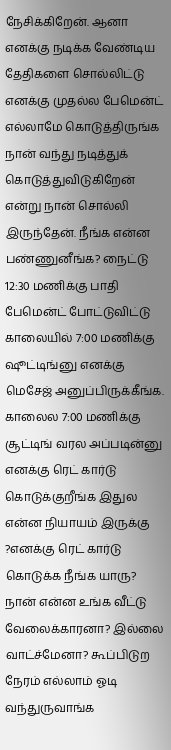நேசிக்கிறேன். ஆனா எனக்கு நடிக்க வேண்டிய தேதிகளை சொல்லிட்டு எனக்கு முதல்ல பேமென்ட் எல்லாமே கொடுத்திருங்க நான் வந்து நடித்துக் கொடுத்துவிடுகிறேன் என்று நான் சொல்லி இருந்தேன். நீங்க என்ன பண்ணுனீங்க? நைட்டு 12:30 மணிக்கு பாதி பேமென்ட் போட்டுவிட்டு காலையில் 7:00 மணிக்கு ஷூட்டிங்னு எனக்கு மெசேஜ் அனுப்பிருக்கீங்க.
காலைல 7:00 மணிக்கு சூட்டிங் வரல அப்படின்னு எனக்கு ரெட் கார்டு கொடுக்குறீங்க இதுல என்ன நியாயம் இருக்கு ?எனக்கு ரெட் கார்டு கொடுக்க நீங்க யாரு? நான் என்ன உங்க வீட்டு வேலைக்காரனா? இல்லை வாட்ச்மேனா? கூப்பிடுற நேரம் எல்லாம் ஓடி வந்துருவாங்க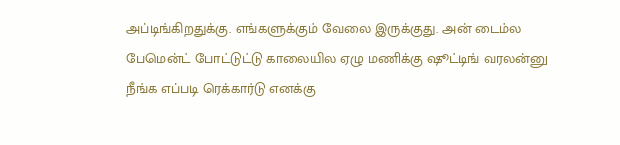அப்டிங்கிறதுக்கு. எங்களுக்கும் வேலை இருக்குது. அன் டைம்ல பேமென்ட் போட்டுட்டு காலையில ஏழு மணிக்கு ஷூட்டிங் வரலன்னு நீங்க எப்படி ரெக்கார்டு எனக்கு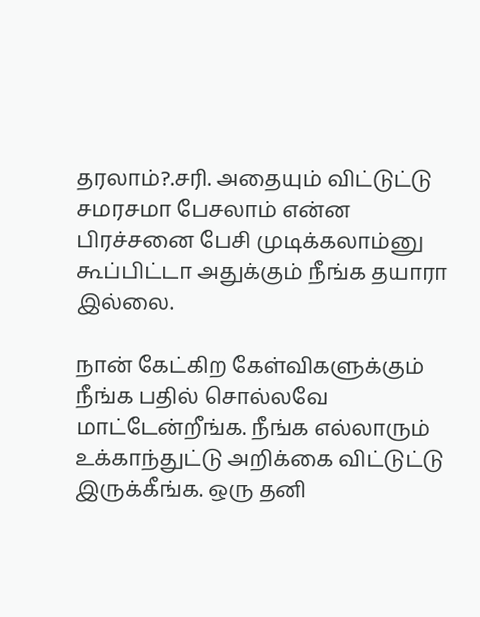தரலாம்?.சரி. அதையும் விட்டுட்டு சமரசமா பேசலாம் என்ன பிரச்சனை பேசி முடிக்கலாம்னு கூப்பிட்டா அதுக்கும் நீங்க தயாரா இல்லை.

நான் கேட்கிற கேள்விகளுக்கும் நீங்க பதில் சொல்லவே மாட்டேன்றீங்க. நீங்க எல்லாரும் உக்காந்துட்டு அறிக்கை விட்டுட்டு இருக்கீங்க. ஒரு தனி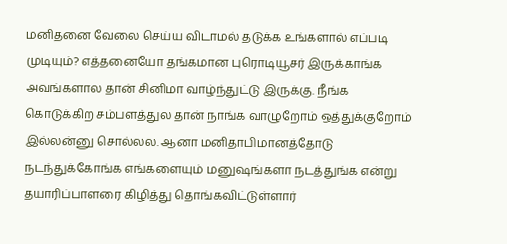மனிதனை வேலை செய்ய விடாமல் தடுக்க உங்களால் எப்படி முடியும்? எத்தனையோ தங்கமான புரொடியூசர் இருக்காங்க அவங்களால தான் சினிமா வாழ்ந்துட்டு இருக்கு. நீங்க கொடுக்கிற சம்பளத்துல தான் நாங்க வாழுறோம் ஒத்துக்குறோம் இல்லன்னு சொல்லல. ஆனா மனிதாபிமானத்தோடு நடந்துக்கோங்க எங்களையும் மனுஷங்களா நடத்துங்க என்று தயாரிப்பாளரை கிழித்து தொங்கவிட்டுள்ளார்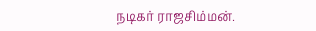நடிகர் ராஜசிம்மன்.